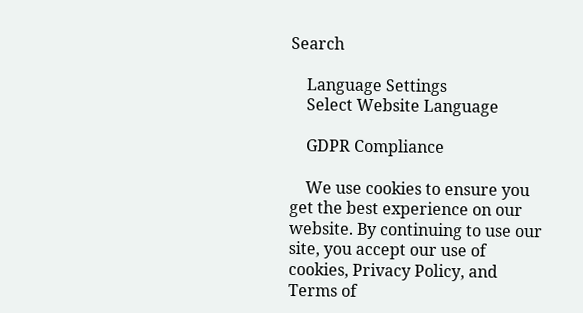Search

    Language Settings
    Select Website Language

    GDPR Compliance

    We use cookies to ensure you get the best experience on our website. By continuing to use our site, you accept our use of cookies, Privacy Policy, and Terms of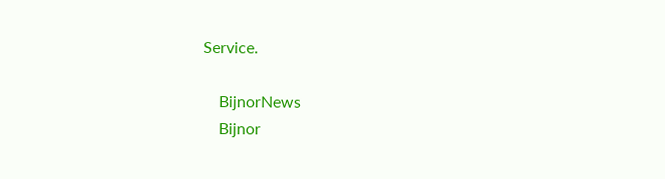Service.

    BijnorNews
    Bijnor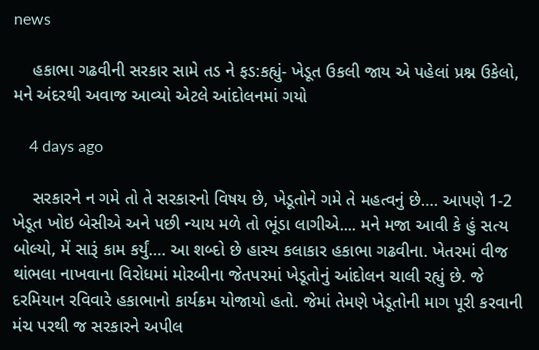news

    હકાભા ગઢવીની સરકાર સામે તડ ને ફડ:કહ્યું- ખેડૂત ઉકલી જાય એ પહેલાં પ્રશ્ન ઉકેલો, મને અંદરથી અવાજ આવ્યો એટલે આંદોલનમાં ગયો

    4 days ago

    સરકારને ન ગમે તો તે સરકારનો વિષય છે, ખેડૂતોને ગમે તે મહત્વનું છે…. આપણે 1-2 ખેડૂત ખોઇ બેસીએ અને પછી ન્યાય મળે તો ભૂંડા લાગીએ.... મને મજા આવી કે હું સત્ય બોલ્યો, મેં સારૂં કામ કર્યું…. આ શબ્દો છે હાસ્ય કલાકાર હકાભા ગઢવીના. ખેતરમાં વીજ થાંભલા નાખવાના વિરોધમાં મોરબીના જેતપરમાં ખેડૂતોનું આંદોલન ચાલી રહ્યું છે. જે દરમિયાન રવિવારે હકાભાનો કાર્યક્રમ યોજાયો હતો. જેમાં તેમણે ખેડૂતોની માગ પૂરી કરવાની મંચ પરથી જ સરકારને અપીલ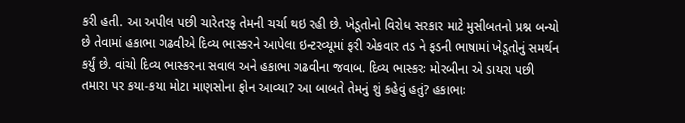કરી હતી. આ અપીલ પછી ચારેતરફ તેમની ચર્ચા થઇ રહી છે. ખેડૂતોનો વિરોધ સરકાર માટે મુસીબતનો પ્રશ્ન બન્યો છે તેવામાં હકાભા ગઢવીએ દિવ્ય ભાસ્કરને આપેલા ઇન્ટરવ્યૂમાં ફરી એકવાર તડ ને ફડની ભાષામાં ખેડૂતોનું સમર્થન કર્યું છે. વાંચો દિવ્ય ભાસ્કરના સવાલ અને હકાભા ગઢવીના જવાબ. દિવ્ય ભાસ્કરઃ મોરબીના એ ડાયરા પછી તમારા પર કયા-કયા મોટા માણસોના ફોન આવ્યા? આ બાબતે તેમનું શું કહેવું હતું? હકાભાઃ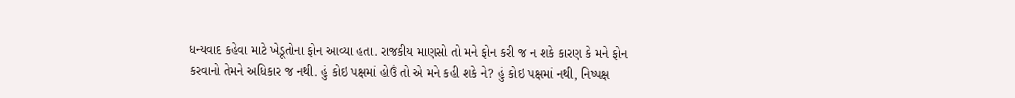ધન્યવાદ કહેવા માટે ખેડૂતોના ફોન આવ્યા હતા. રાજકીય માણસો તો મને ફોન કરી જ ન શકે કારણ કે મને ફોન કરવાનો તેમને અધિકાર જ નથી. હું કોઇ પક્ષમાં હોઉં તો એ મને કહી શકે ને? હું કોઇ પક્ષમાં નથી, નિષ્પક્ષ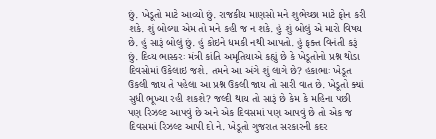છું. ખેડૂતો માટે આવ્યો છું. રાજકીય માણસો મને શુભેચ્છા માટે ફોન કરી શકે. શું બોલ્યા એમ તો મને કહી જ ન શકે. હું શું બોલું એ મારો વિષય છે. હું સારૂં બોલું છું. હું કોઇને ધમકી નથી આપતો. હું ફક્ત વિનંતી કરૂં છું. દિવ્ય ભાસ્કરઃ મંત્રી કાંતિ અમૃતિયાએ કહ્યું છે કે ખેડૂતોનો પ્રશ્ન થોડા દિવસોમાં ઉકેલાઇ જશે. તમને આ અંગે શું લાગે છે? હકાભાઃ ખેડૂત ઉકલી જાય તે પહેલા આ પ્રશ્ન ઉકલી જાય તો સારી વાત છે. ખેડૂતો ક્યાં સુધી ભૂખ્યા રહી શકશે? જલ્દી થાય તો સારૂં છે કેમ કે મહિના પછી પણ રિઝલ્ટ આપવું છે અને એક દિવસમાં પણ આપવું છે તો એક જ દિવસમાં રિઝલ્ટ આપી દો ને. ખેડૂતો ગુજરાત સરકારની કદર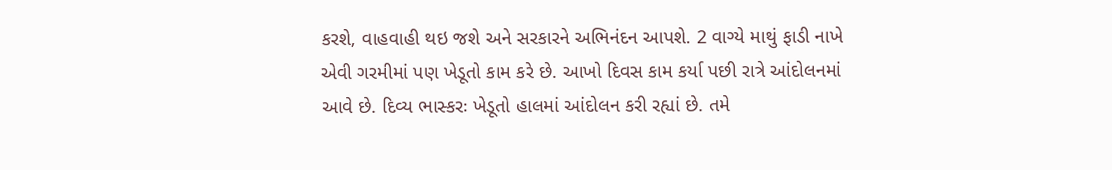કરશે, વાહવાહી થઇ જશે અને સરકારને અભિનંદન આપશે. 2 વાગ્યે માથું ફાડી નાખે એવી ગરમીમાં પણ ખેડૂતો કામ કરે છે. આખો દિવસ કામ કર્યા પછી રાત્રે આંદોલનમાં આવે છે. દિવ્ય ભાસ્કરઃ ખેડૂતો હાલમાં આંદોલન કરી રહ્યાં છે. તમે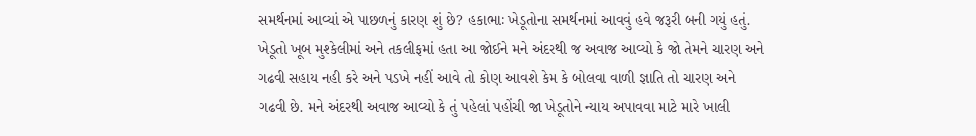સમર્થનમાં આવ્યાં એ પાછળનું કારણ શું છે? હકાભાઃ ખેડૂતોના સમર્થનમાં આવવું હવે જરૂરી બની ગયું હતું. ખેડૂતો ખૂબ મુશ્કેલીમાં અને તકલીફમાં હતા આ જોઈને મને અંદરથી જ અવાજ આવ્યો કે જો તેમને ચારણ અને ગઢવી સહાય નહી કરે અને પડખે નહીં આવે તો કોણ આવશે કેમ કે બોલવા વાળી જ્ઞાતિ તો ચારણ અને ગઢવી છે. મને અંદરથી અવાજ આવ્યો કે તું પહેલાં પહોંચી જા ખેડૂતોને ન્યાય અપાવવા માટે મારે ખાલી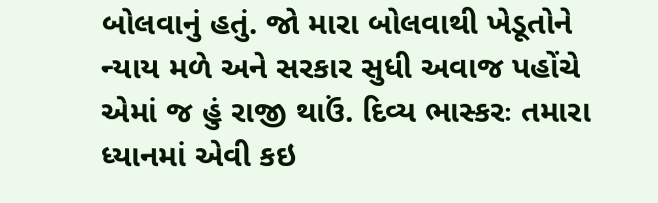બોલવાનું હતું. જો મારા બોલવાથી ખેડૂતોને ન્યાય મળે અને સરકાર સુધી અવાજ પહોંચે એમાં જ હું રાજી થાઉં. દિવ્ય ભાસ્કરઃ તમારા ધ્યાનમાં એવી કઇ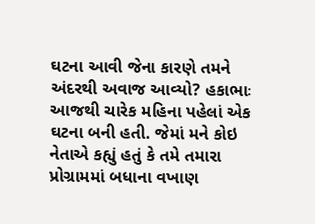ઘટના આવી જેના કારણે તમને અંદરથી અવાજ આવ્યો? હકાભાઃ આજથી ચારેક મહિના પહેલાં એક ઘટના બની હતી. જેમાં મને કોઇ નેતાએ કહ્યું હતું કે તમે તમારા પ્રોગ્રામમાં બધાના વખાણ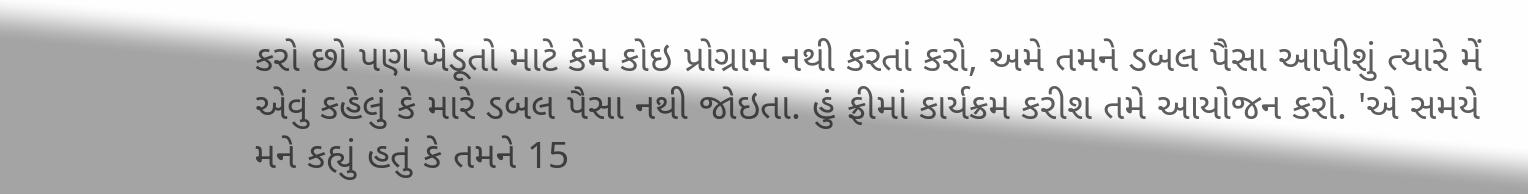કરો છો પણ ખેડૂતો માટે કેમ કોઇ પ્રોગ્રામ નથી કરતાં કરો, અમે તમને ડબલ પૈસા આપીશું ત્યારે મેં એવું કહેલું કે મારે ડબલ પૈસા નથી જોઇતા. હું ફ્રીમાં કાર્યક્રમ કરીશ તમે આયોજન કરો. 'એ સમયે મને કહ્યું હતું કે તમને 15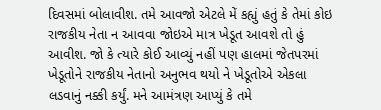દિવસમાં બોલાવીશ. તમે આવજો એટલે મેં કહ્યું હતું કે તેમાં કોઇ રાજકીય નેતા ન આવવા જોઇએ માત્ર ખેડૂત આવશે તો હું આવીશ. જો કે ત્યારે કોઈ આવ્યું નહીં પણ હાલમાં જેતપરમાં ખેડૂતોને રાજકીય નેતાનો અનુભવ થયો ને ખેડૂતોએ એકલા લડવાનું નક્કી કર્યું. મને આમંત્રણ આપ્યું કે તમે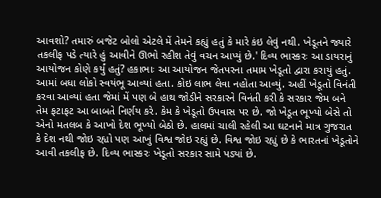આવશો? તમારું બજેટ બોલો એટલે મેં તેમને કહ્યું હતું કે મારે કંઇ લેવું નથી. ખેડૂતને જ્યારે તકલીફ પડે ત્યારે હું આવીને ઊભો રહીશ તેવું વચન આપ્યું છે.' દિવ્ય ભાસ્કરઃ આ ડાયરાનું આયોજન કોણે કર્યું હતું? હકાભાઃ આ આયોજન જેતપરના તમામ ખેડૂતો દ્વારા કરાયું હતું. આમાં બધા લોકો સ્વયંભૂ આવ્યાં હતા. કોઇ લાભ લેવા નહોતા આવ્યું. અહીં ખેડૂતો વિનંતી કરવા આવ્યાં હતા જેમાં મેં પણ બે હાથ જોડીને સરકારને વિનંતી કરી કે સરકાર જેમ બને તેમ ફટાફટ આ બાબતે નિર્ણય કરે. કેમ કે ખેડૂતો ઉપવાસ પર છે. જો ખેડૂત ભૂખ્યો બેસે તો એનો મતલબ કે આખો દેશ ભૂખ્યો બેઠો છે. હાલમાં ચાલી રહેલી આ ઘટનાને માત્ર ગુજરાત કે દેશ નથી જોઇ રહ્યો પણ આખું વિશ્વ જોઇ રહ્યું છે. વિશ્વ જોઇ રહ્યું છે કે ભારતનાં ખેડૂતોને આવી તકલીફ છે. દિવ્ય ભાસ્કરઃ ખેડૂતો સરકાર સામે પડ્યાં છે.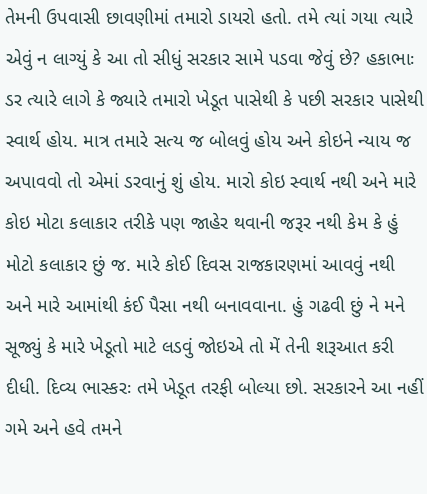તેમની ઉપવાસી છાવણીમાં તમારો ડાયરો હતો. તમે ત્યાં ગયા ત્યારે એવું ન લાગ્યું કે આ તો સીધું સરકાર સામે પડવા જેવું છે? હકાભાઃ ડર ત્યારે લાગે કે જ્યારે તમારો ખેડૂત પાસેથી કે પછી સરકાર પાસેથી સ્વાર્થ હોય. માત્ર તમારે સત્ય જ બોલવું હોય અને કોઇને ન્યાય જ અપાવવો તો એમાં ડરવાનું શું હોય. મારો કોઇ સ્વાર્થ નથી અને મારે કોઇ મોટા કલાકાર તરીકે પણ જાહેર થવાની જરૂર નથી કેમ કે હું મોટો કલાકાર છું જ. મારે કોઈ દિવસ રાજકારણમાં આવવું નથી અને મારે આમાંથી કંઈ પૈસા નથી બનાવવાના. હું ગઢવી છું ને મને સૂજ્યું કે મારે ખેડૂતો માટે લડવું જોઇએ તો મેં તેની શરૂઆત કરી દીધી. દિવ્ય ભાસ્કરઃ તમે ખેડૂત તરફી બોલ્યા છો. સરકારને આ નહીં ગમે અને હવે તમને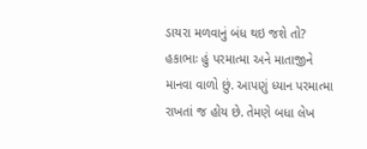ડાયરા મળવાનું બંધ થઇ જશે તો? હકાભાઃ હું પરમાત્મા અને માતાજીને માનવા વાળો છું. આપણું ધ્યાન પરમાત્મા રાખતાં જ હોય છે. તેમણે બધા લેખ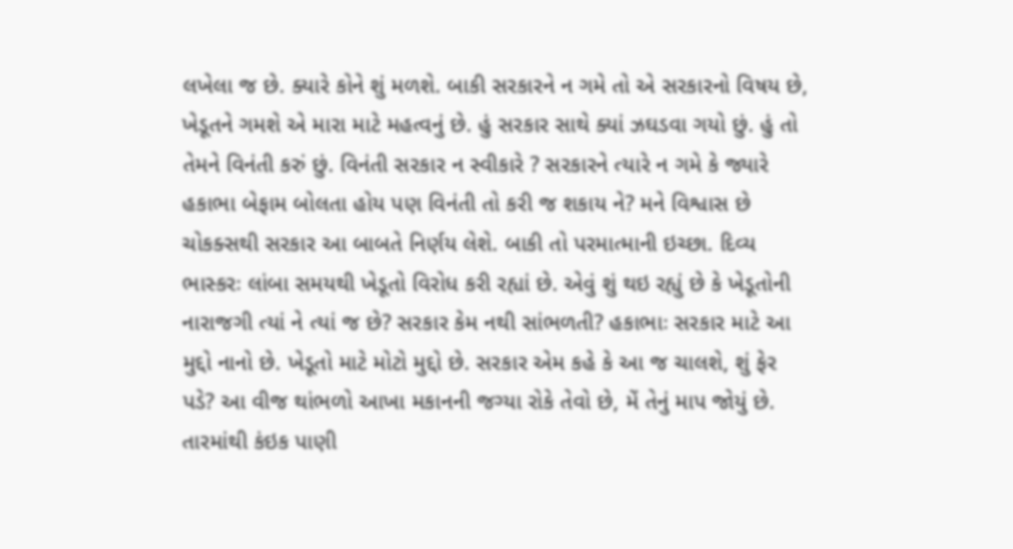લખેલા જ છે. ક્યારે કોને શું મળશે. બાકી સરકારને ન ગમે તો એ સરકારનો વિષય છે, ખેડૂતને ગમશે એ મારા માટે મહત્વનું છે. હું સરકાર સાથે ક્યાં ઝઘડવા ગયો છું. હું તો તેમને વિનંતી કરું છું. વિનંતી સરકાર ન સ્વીકારે ? સરકારને ત્યારે ન ગમે કે જ્યારે હકાભા બેફામ બોલતા હોય પણ વિનંતી તો કરી જ શકાય ને? મને વિશ્વાસ છે ચોકક્સથી સરકાર આ બાબતે નિર્ણય લેશે. બાકી તો પરમાત્માની ઇચ્છા. દિવ્ય ભાસ્કરઃ લાંબા સમયથી ખેડૂતો વિરોધ કરી રહ્યાં છે. એવું શું થઇ રહ્યું છે કે ખેડૂતોની નારાજગી ત્યાં ને ત્યાં જ છે? સરકાર કેમ નથી સાંભળતી? હકાભાઃ સરકાર માટે આ મુદ્દો નાનો છે. ખેડૂતો માટે મોટો મુદ્દો છે. સરકાર એમ કહે કે આ જ ચાલશે, શું ફેર પડે? આ વીજ થાંભળો આખા મકાનની જગ્યા રોકે તેવો છે, મેં તેનું માપ જોયું છે. તારમાંથી કંઇક પાણી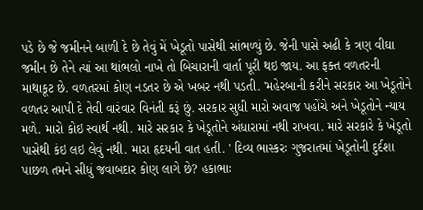પડે છે જે જમીનને બાળી દે છે તેવું મેં ખેડૂતો પાસેથી સાંભળ્યું છે. જેની પાસે અઢી કે ત્રણ વીઘા જમીન છે તેને ત્યાં આ થાંભલો નાખે તો બિચારાની વાર્તા પૂરી થઇ જાય. આ ફક્ત વળતરની માથાકૂટ છે. વળતરમાં કોણ નડતર છે એ ખબર નથી પડતી. 'મહેરબાની કરીને સરકાર આ ખેડૂતોને વળતર આપી દે તેવી વારંવાર વિનંતી કરૂં છું. સરકાર સુધી મારો અવાજ પહોંચે અને ખેડૂતોને ન્યાય મળે. મારો કોઇ સ્વાર્થ નથી. મારે સરકાર કે ખેડૂતોને અંધારામાં નથી રાખવા. મારે સરકારે કે ખેડૂતો પાસેથી કંઇ લઇ લેવું નથી. મારા હૃદયની વાત હતી. ' દિવ્ય ભાસ્કરઃ ગુજરાતમાં ખેડૂતોની દુર્દશા પાછળ તમને સીધું જવાબદાર કોણ લાગે છે? હકાભાઃ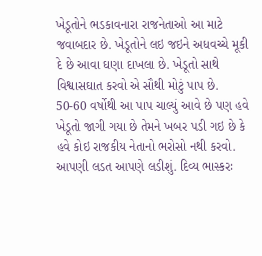ખેડૂતોને ભડકાવનારા રાજનેતાઓ આ માટે જવાબદાર છે. ખેડૂતોને લઇ જઇને અધવચ્ચે મૂકી દે છે આવા ઘણા દાખલા છે. ખેડૂતો સાથે વિશ્વાસઘાત કરવો એ સૌથી મોટું પાપ છે. 50-60 વર્ષોથી આ પાપ ચાલ્યું આવે છે પણ હવે ખેડૂતો જાગી ગયા છે તેમને ખબર પડી ગઇ છે કે હવે કોઇ રાજકીય નેતાનો ભરોસો નથી કરવો. આપણી લડત આપણે લડીશું. દિવ્ય ભાસ્કરઃ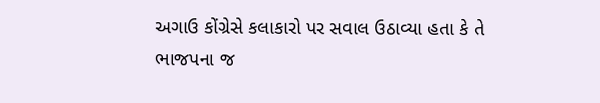અગાઉ કોંગ્રેસે કલાકારો પર સવાલ ઉઠાવ્યા હતા કે તે ભાજપના જ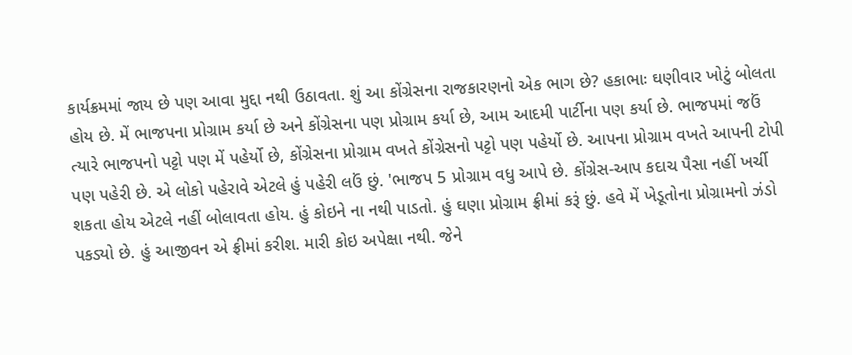કાર્યક્રમમાં જાય છે પણ આવા મુદ્દા નથી ઉઠાવતા. શું આ કોંગ્રેસના રાજકારણનો એક ભાગ છે? હકાભાઃ ઘણીવાર ખોટું બોલતા હોય છે. મેં ભાજપના પ્રોગ્રામ કર્યા છે અને કોંગ્રેસના પણ પ્રોગ્રામ કર્યા છે, આમ આદમી પાર્ટીના પણ કર્યા છે. ભાજપમાં જઉં ત્યારે ભાજપનો પટ્ટો પણ મેં પહેર્યો છે, કોંગ્રેસના પ્રોગ્રામ વખતે કોંગ્રેસનો પટ્ટો પણ પહેર્યો છે. આપના પ્રોગ્રામ વખતે આપની ટોપી પણ પહેરી છે. એ લોકો પહેરાવે એટલે હું પહેરી લઉં છું. 'ભાજપ 5 પ્રોગ્રામ વધુ આપે છે. કોંગ્રેસ-આપ કદાચ પૈસા નહીં ખર્ચી શકતા હોય એટલે નહીં બોલાવતા હોય. હું કોઇને ના નથી પાડતો. હું ઘણા પ્રોગ્રામ ફ્રીમાં કરૂં છું. હવે મેં ખેડૂતોના પ્રોગ્રામનો ઝંડો પકડ્યો છે. હું આજીવન એ ફ્રીમાં કરીશ. મારી કોઇ અપેક્ષા નથી. જેને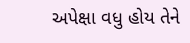અપેક્ષા વધુ હોય તેને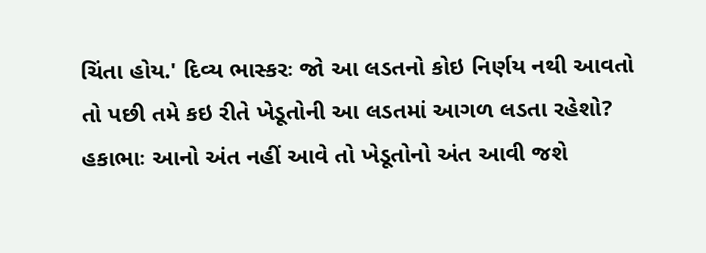ચિંતા હોય.' દિવ્ય ભાસ્કરઃ જો આ લડતનો કોઇ નિર્ણય નથી આવતો તો પછી તમે કઇ રીતે ખેડૂતોની આ લડતમાં આગળ લડતા રહેશો? હકાભાઃ આનો અંત નહીં આવે તો ખેડૂતોનો અંત આવી જશે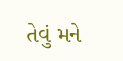તેવું મને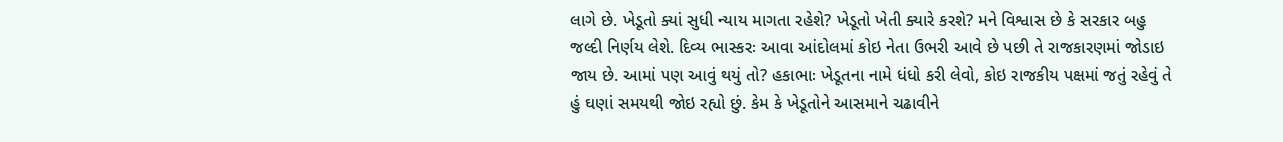લાગે છે. ખેડૂતો ક્યાં સુધી ન્યાય માગતા રહેશે? ખેડૂતો ખેતી ક્યારે કરશે? મને વિશ્વાસ છે કે સરકાર બહુ જલ્દી નિર્ણય લેશે. દિવ્ય ભાસ્કરઃ આવા આંદોલમાં કોઇ નેતા ઉભરી આવે છે પછી તે રાજકારણમાં જોડાઇ જાય છે. આમાં પણ આવું થયું તો? હકાભાઃ ખેડૂતના નામે ધંધો કરી લેવો, કોઇ રાજકીય પક્ષમાં જતું રહેવું તે હું ઘણાં સમયથી જોઇ રહ્યો છું. કેમ કે ખેડૂતોને આસમાને ચઢાવીને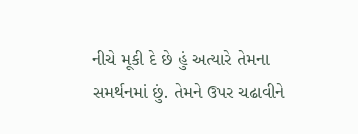નીચે મૂકી દે છે હું અત્યારે તેમના સમર્થનમાં છું. તેમને ઉપર ચઢાવીને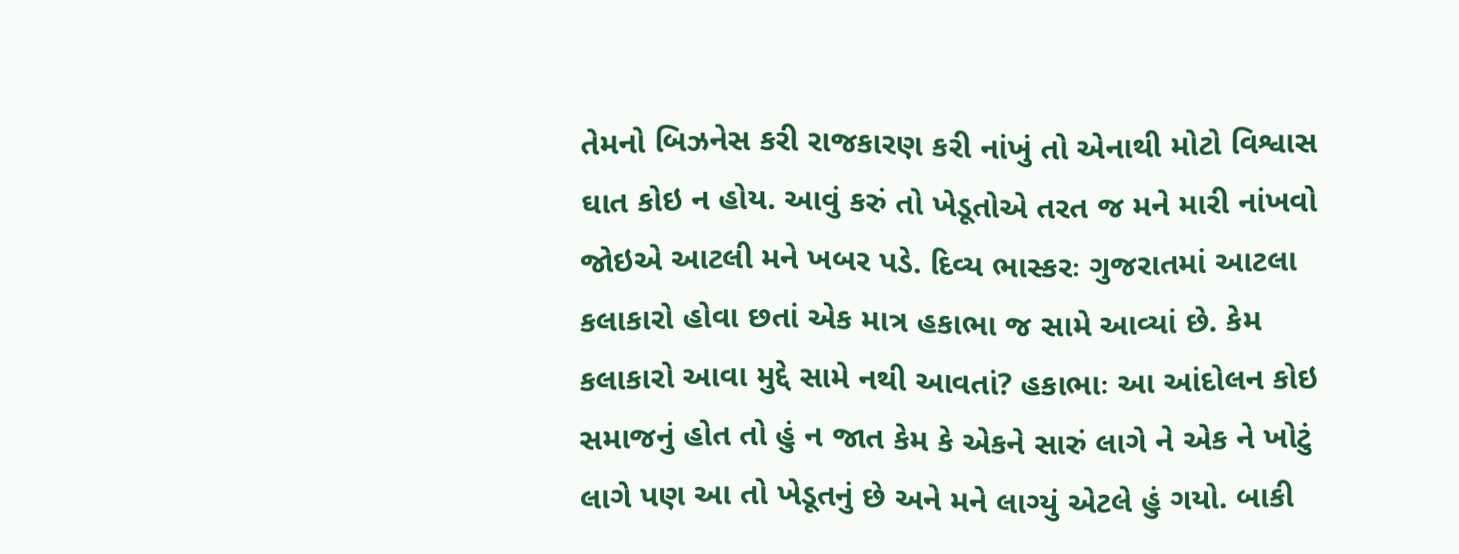તેમનો બિઝનેસ કરી રાજકારણ કરી નાંખું તો એનાથી મોટો વિશ્વાસ ઘાત કોઇ ન હોય. આવું કરું તો ખેડૂતોએ તરત જ મને મારી નાંખવો જોઇએ આટલી મને ખબર પડે. દિવ્ય ભાસ્કરઃ ગુજરાતમાં આટલા કલાકારો હોવા છતાં એક માત્ર હકાભા જ સામે આવ્યાં છે. કેમ કલાકારો આવા મુદ્દે સામે નથી આવતાં? હકાભાઃ આ આંદોલન કોઇ સમાજનું હોત તો હું ન જાત કેમ કે એકને સારું લાગે ને એક ને ખોટું લાગે પણ આ તો ખેડૂતનું છે અને મને લાગ્યું એટલે હું ગયો. બાકી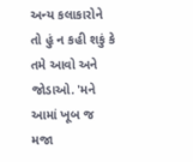અન્ય કલાકારોને તો હું ન કહી શકું કે તમે આવો અને જોડાઓ. 'મને આમાં ખૂબ જ મજા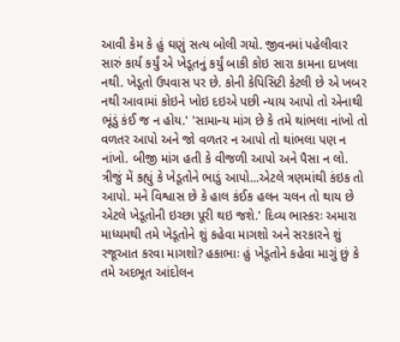આવી કેમ કે હું ઘણું સત્ય બોલી ગયો. જીવનમાં પહેલીવાર સારું કાર્ય કર્યું એ ખેડૂતનું કર્યું બાકી કોઇ સારા કામના દાખલા નથી. ખેડૂતો ઉપવાસ પર છે. કોની કેપિસિટી કેટલી છે એ ખબર નથી આવામાં કોઇને ખોઇ દઇએ પછી ન્યાય આપો તો એનાથી ભૂંડું કંઈ જ ન હોય.' 'સામાન્ય માંગ છે કે તમે થાંભલા નાંખો તો વળતર આપો અને જો વળતર ન આપો તો થાંભલા પણ ન નાંખો. બીજી માંગ હતી કે વીજળી આપો અને પૈસા ન લો. ત્રીજું મેં કહ્યું કે ખેડૂતોને ભાડું આપો...એટલે ત્રણમાંથી કંઇક તો આપો. મને વિશ્વાસ છે કે હાલ કંઈક હલન ચલન તો થાય છે એટલે ખેડૂતોની ઇચ્છા પૂરી થઇ જશે.' દિવ્ય ભાસ્કરઃ અમારા માધ્યમથી તમે ખેડૂતોને શું કહેવા માગશો અને સરકારને શું રજૂઆત કરવા માગશો? હકાભાઃ હું ખેડૂતોને કહેવા માગું છું કે તમે અદભૂત આંદોલન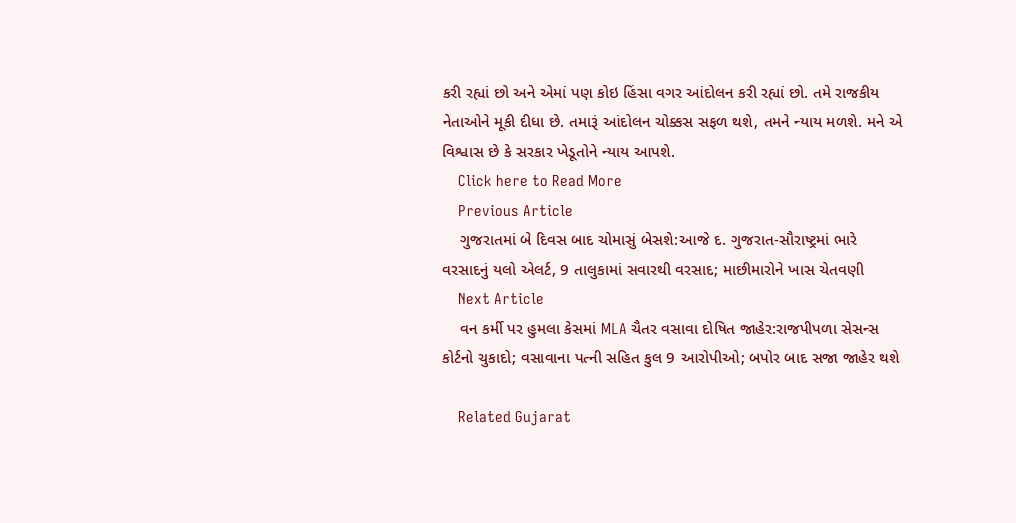કરી રહ્યાં છો અને એમાં પણ કોઇ હિંસા વગર આંદોલન કરી રહ્યાં છો. તમે રાજકીય નેતાઓને મૂકી દીધા છે. તમારૂં આંદોલન ચોક્કસ સફળ થશે, તમને ન્યાય મળશે. મને એ વિશ્વાસ છે કે સરકાર ખેડૂતોને ન્યાય આપશે.
    Click here to Read More
    Previous Article
    ગુજરાતમાં બે દિવસ બાદ ચોમાસું બેસશે:આજે દ. ગુજરાત-સૌરાષ્ટ્રમાં ભારે વરસાદનું યલો એલર્ટ, 9 તાલુકામાં સવારથી વરસાદ; માછીમારોને ખાસ ચેતવણી
    Next Article
    વન કર્મી પર હુમલા કેસમાં MLA ચૈતર વસાવા દોષિત જાહેર:રાજપીપળા સેસન્સ કોર્ટનો ચુકાદો; વસાવાના પત્ની સહિત કુલ 9 આરોપીઓ; બપોર બાદ સજા જાહેર થશે

    Related Gujarat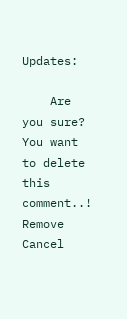Updates:

    Are you sure? You want to delete this comment..! Remove Cancel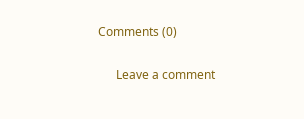Comments (0)

      Leave a comment